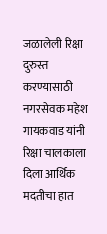जळालेली रिक्षा दुरुस्त करण्यासाठी नगरसेवक महेश गायकवाड यांनी रिक्षा चालकाला दिला आर्थिक मदतीचा हात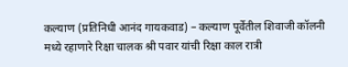कल्याण (प्रतिनिधी आनंद गायकवाड) – कल्याण पूर्वेतील शिवाजी कॉलनी मध्ये रहाणारे रिक्षा चालक श्री पवार यांची रिक्षा काल रात्री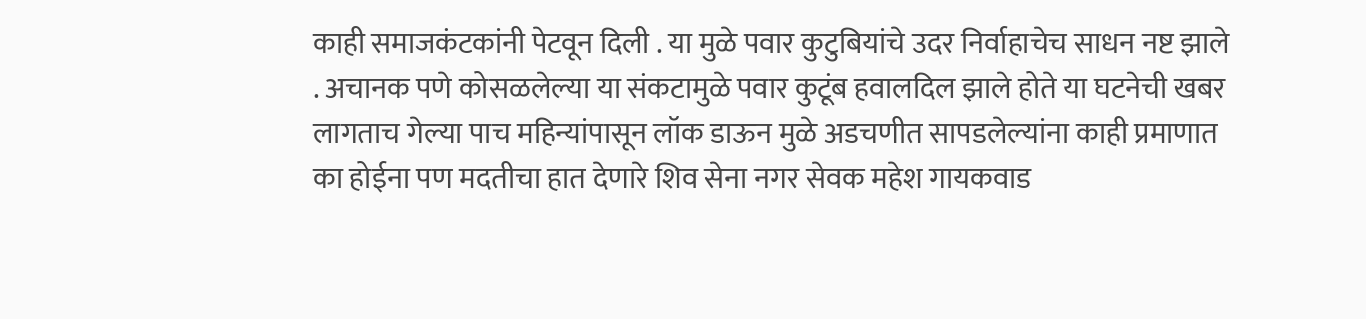काही समाजकंटकांनी पेटवून दिली . या मुळे पवार कुटुबियांचे उदर निर्वाहाचेच साधन नष्ट झाले . अचानक पणे कोसळलेल्या या संकटामुळे पवार कुटूंब हवालदिल झाले होते या घटनेची खबर लागताच गेल्या पाच महिन्यांपासून लॉक डाऊन मुळे अडचणीत सापडलेल्यांना काही प्रमाणात का होईना पण मदतीचा हात देणारे शिव सेना नगर सेवक महेश गायकवाड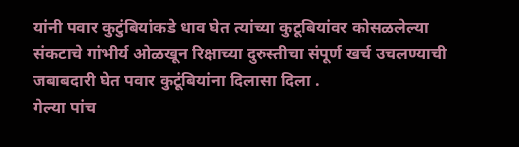यांनी पवार कुटुंबियांकडे धाव घेत त्यांच्या कुटूबियांवर कोसळलेल्या संकटाचे गांभीर्य ओळखून रिक्षाच्या दुरुस्तीचा संपूर्ण खर्च उचलण्याची जबाबदारी घेत पवार कुटूंबियांना दिलासा दिला .
गेल्या पांच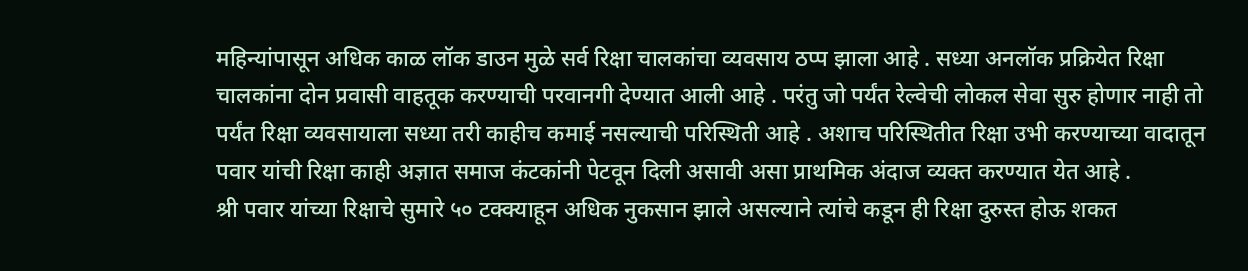महिन्यांपासून अधिक काळ लॉक डाउन मुळे सर्व रिक्षा चालकांचा व्यवसाय ठप्प झाला आहे . सध्या अनलॉक प्रक्रियेत रिक्षा चालकांना दोन प्रवासी वाहतूक करण्याची परवानगी देण्यात आली आहे . परंतु जो पर्यंत रेल्वेची लोकल सेवा सुरु होणार नाही तो पर्यंत रिक्षा व्यवसायाला सध्या तरी काहीच कमाई नसल्याची परिस्थिती आहे . अशाच परिस्थितीत रिक्षा उभी करण्याच्या वादातून पवार यांची रिक्षा काही अज्ञात समाज कंटकांनी पेटवून दिली असावी असा प्राथमिक अंदाज व्यक्त करण्यात येत आहे .
श्री पवार यांच्या रिक्षाचे सुमारे ५० टक्क्याहून अधिक नुकसान झाले असल्याने त्यांचे कडून ही रिक्षा दुरुस्त होऊ शकत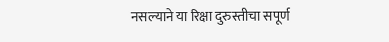नसल्याने या रिक्षा दुरुस्तीचा सपूर्ण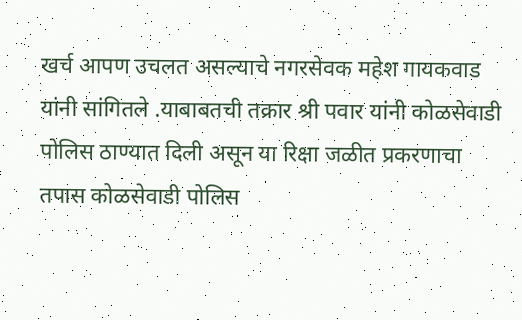खर्च आपण उचलत असल्याचे नगरसेवक महेश गायकवाड यांनी सांगितले .याबाबतची तक्रार श्री पवार यांनी कोळसेवाडी पोलिस ठाण्यात दिली असून या रिक्षा जळीत प्रकरणाचा तपास कोळसेवाडी पोलिस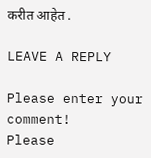करीत आहेत .

LEAVE A REPLY

Please enter your comment!
Please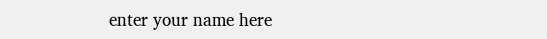enter your name here